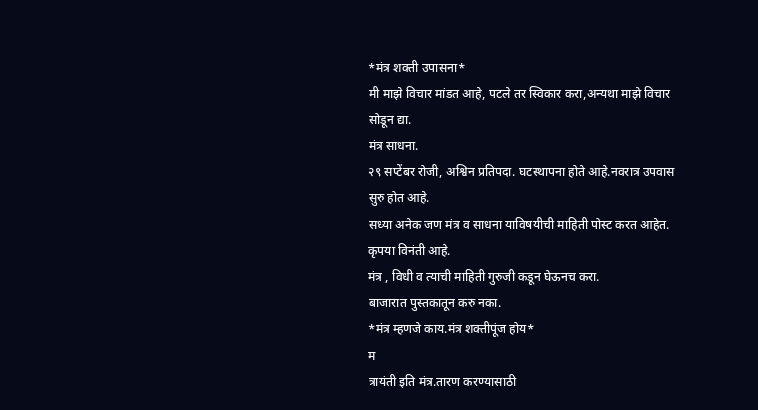*मंत्र शक्ती उपासना*
मी माझे विचार मांडत आहे, पटले तर स्विकार करा,अन्यथा माझे विचार सोडून द्या.
मंत्र साधना.
२९ सप्टेंबर रोजी, अश्विन प्रतिपदा. घटस्थापना होते आहे.नवरात्र उपवास सुरु होत आहे.
सध्या अनेक जण मंत्र व साधना याविषयीची माहिती पोस्ट करत आहेत.
कृपया विनंती आहे.
मंत्र , विधी व त्याची माहिती गुरुजी कडून घेऊनच करा.
बाजारात पुस्तकातून करु नका.
*मंत्र म्हणजे काय.मंत्र शक्तीपूंज होय*
म
त्रायंती इति मंत्र.तारण करण्यासाठी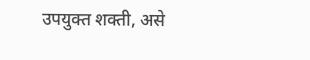उपयुक्त शक्ती, असे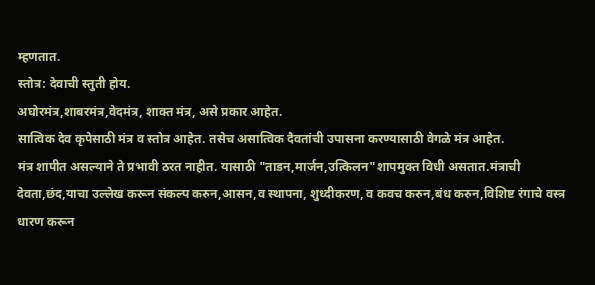म्हणतात.
स्तोत्र: देवाची स्तुती होय.
अघोरमंत्र,शाबरमंत्र,वेदमंत्र, शाक्त मंत्र, असे प्रकार आहेत.
सात्विक देव कृपेसाठी मंत्र व स्तोत्र आहेत. तसेच असात्विक दैवतांची उपासना करण्यासाठी वेगळे मंत्र आहेत.
मंत्र शापीत असल्याने ते प्रभावी ठरत नाहीत. यासाठी "ताडन,मार्जन,उत्किलन"शापमुक्त विधी असतात.मंत्राची देवता,छंद,याचा उल्लेख करून संकल्प करुन,आसन,व स्थापना, शुध्दीकरण, व कवच करुन,बंध करुन,विशिष्ट रंगाचे वस्त्र धारण करून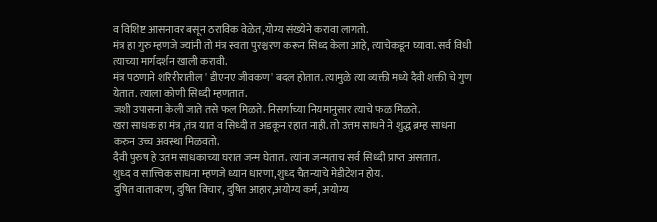व विशिष्ट आसनावर बसून ठराविक वेळेत,योग्य संख्येने करावा लागतो.
मंत्र हा गुरु म्हणजे ज्यांनी तो मंत्र स्वता पुरश्चरण करून सिध्द केला आहे, त्याचेकडून घ्यावा. सर्व विधी त्याच्या मार्गदर्शन खाली करावी.
मंत्र पठणाने शरिरीरातील ' डीएनए जीवकण' बदल होतात. त्यामुळे त्या व्यक्ती मध्ये दैवी शक्ती चे गुण येतात. त्याला कोणी सिध्दी म्हणतात.
जशी उपासना केली जाते तसे फल मिळते. निसर्गाच्या नियमानुसार त्याचे फळ मिळते.
खरा साधक हा मंत्र ,तंत्र यात व सिध्दी त अडकून रहात नाही. तो उत्तम साधने ने शुद्ध ब्रम्ह साधना करुन उच्च अवस्था मिळवतो.
दैवी पुरुष हे उतम साधकाच्या घरात जन्म घेतात. त्यांना जन्मताच सर्व सिध्दी प्राप्त असतात.
शुध्द व सात्त्विक साधना म्हणजे ध्यान धारणा,शुध्द चैतन्याचे मेडीटेशन होय.
दुषित वातावरण, दुषित विचार, दुषित आहार,अयोग्य कर्म, अयोग्य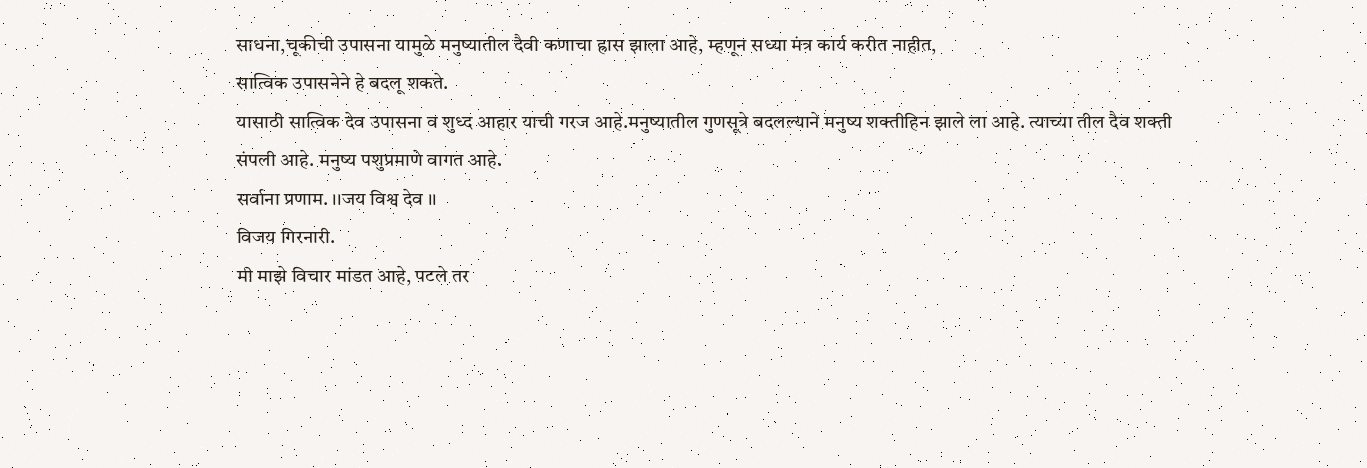साधना,चूकीची उपासना यामुळे मनुष्यातील दैवी कणाचा ह्रास झाला आहे, म्हणून सध्या मंत्र कार्य करीत नाहीत,
सात्विक उपासनेने हे बदलू शकते.
यासाठी सात्विक देव उपासना व शुध्द आहार याची गरज आहे.मनुष्यातील गुणसूत्रे बदलल्याने मनुष्य शक्तीहिन झाले ला आहे. त्याच्या तील दैव शक्ती संपली आहे. मनुष्य पशुप्रमाणे वागत आहे.
सर्वाना प्रणाम. ।।जय विश्व देव ।।
विजय गिरनारी.
मी माझे विचार मांडत आहे, पटले तर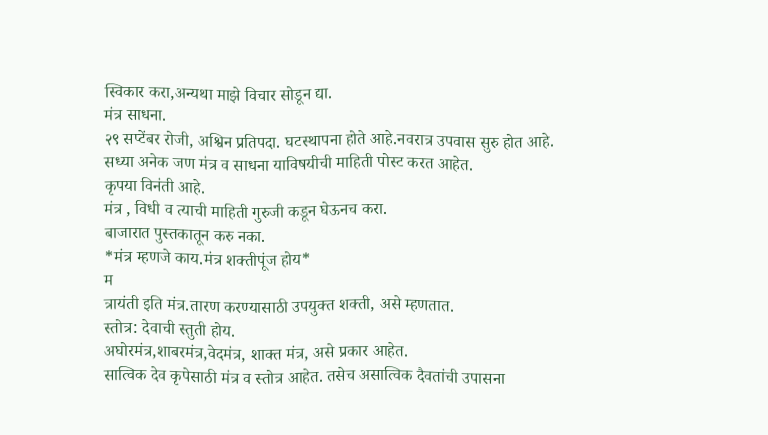स्विकार करा,अन्यथा माझे विचार सोडून द्या.
मंत्र साधना.
२९ सप्टेंबर रोजी, अश्विन प्रतिपदा. घटस्थापना होते आहे.नवरात्र उपवास सुरु होत आहे.
सध्या अनेक जण मंत्र व साधना याविषयीची माहिती पोस्ट करत आहेत.
कृपया विनंती आहे.
मंत्र , विधी व त्याची माहिती गुरुजी कडून घेऊनच करा.
बाजारात पुस्तकातून करु नका.
*मंत्र म्हणजे काय.मंत्र शक्तीपूंज होय*
म
त्रायंती इति मंत्र.तारण करण्यासाठी उपयुक्त शक्ती, असे म्हणतात.
स्तोत्र: देवाची स्तुती होय.
अघोरमंत्र,शाबरमंत्र,वेदमंत्र, शाक्त मंत्र, असे प्रकार आहेत.
सात्विक देव कृपेसाठी मंत्र व स्तोत्र आहेत. तसेच असात्विक दैवतांची उपासना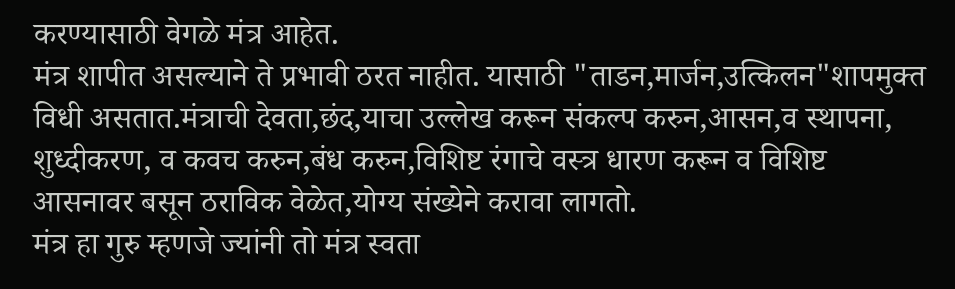करण्यासाठी वेगळे मंत्र आहेत.
मंत्र शापीत असल्याने ते प्रभावी ठरत नाहीत. यासाठी "ताडन,मार्जन,उत्किलन"शापमुक्त विधी असतात.मंत्राची देवता,छंद,याचा उल्लेख करून संकल्प करुन,आसन,व स्थापना, शुध्दीकरण, व कवच करुन,बंध करुन,विशिष्ट रंगाचे वस्त्र धारण करून व विशिष्ट आसनावर बसून ठराविक वेळेत,योग्य संख्येने करावा लागतो.
मंत्र हा गुरु म्हणजे ज्यांनी तो मंत्र स्वता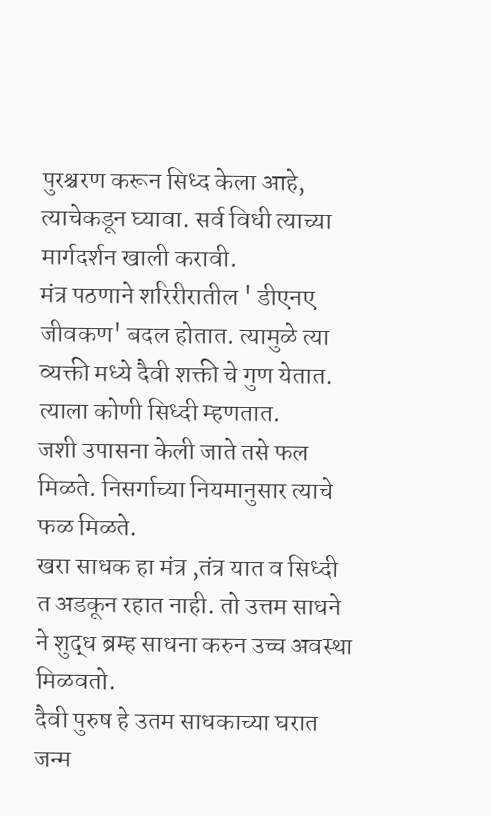पुरश्चरण करून सिध्द केला आहे, त्याचेकडून घ्यावा. सर्व विधी त्याच्या मार्गदर्शन खाली करावी.
मंत्र पठणाने शरिरीरातील ' डीएनए जीवकण' बदल होतात. त्यामुळे त्या व्यक्ती मध्ये दैवी शक्ती चे गुण येतात. त्याला कोणी सिध्दी म्हणतात.
जशी उपासना केली जाते तसे फल मिळते. निसर्गाच्या नियमानुसार त्याचे फळ मिळते.
खरा साधक हा मंत्र ,तंत्र यात व सिध्दी त अडकून रहात नाही. तो उत्तम साधने ने शुद्ध ब्रम्ह साधना करुन उच्च अवस्था मिळवतो.
दैवी पुरुष हे उतम साधकाच्या घरात जन्म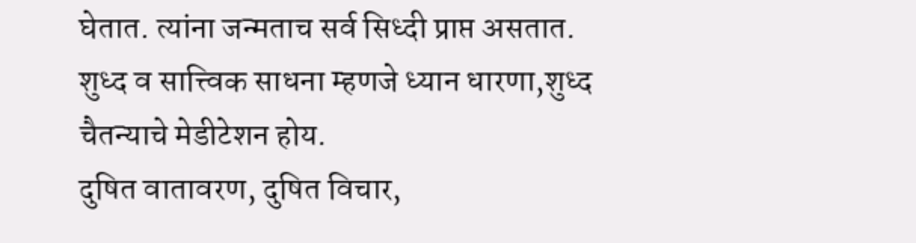घेतात. त्यांना जन्मताच सर्व सिध्दी प्राप्त असतात.
शुध्द व सात्त्विक साधना म्हणजे ध्यान धारणा,शुध्द चैतन्याचे मेडीटेशन होय.
दुषित वातावरण, दुषित विचार,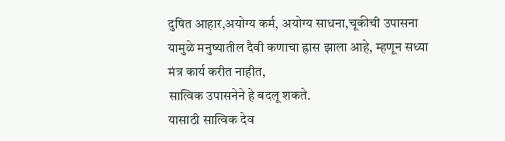दुषित आहार,अयोग्य कर्म, अयोग्य साधना,चूकीची उपासना यामुळे मनुष्यातील दैवी कणाचा ह्रास झाला आहे, म्हणून सध्या मंत्र कार्य करीत नाहीत,
सात्विक उपासनेने हे बदलू शकते.
यासाठी सात्विक देव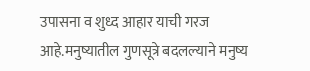उपासना व शुध्द आहार याची गरज आहे.मनुष्यातील गुणसूत्रे बदलल्याने मनुष्य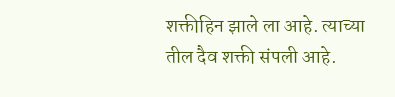शक्तीहिन झाले ला आहे. त्याच्या तील दैव शक्ती संपली आहे.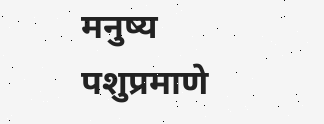मनुष्य पशुप्रमाणे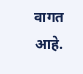वागत आहे.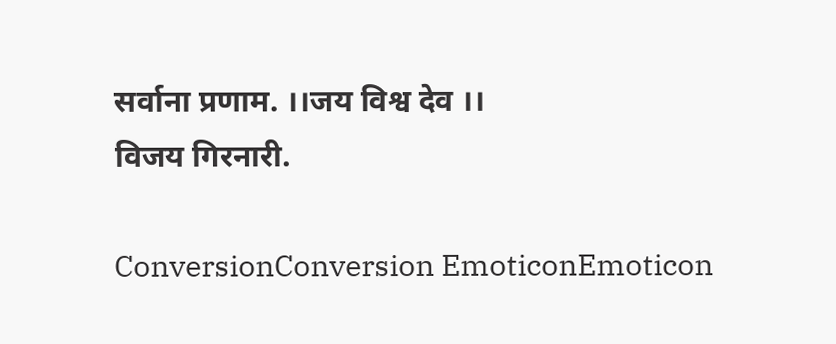सर्वाना प्रणाम. ।।जय विश्व देव ।।
विजय गिरनारी.

ConversionConversion EmoticonEmoticon